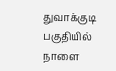துவாக்குடி பகுதியில் நாளை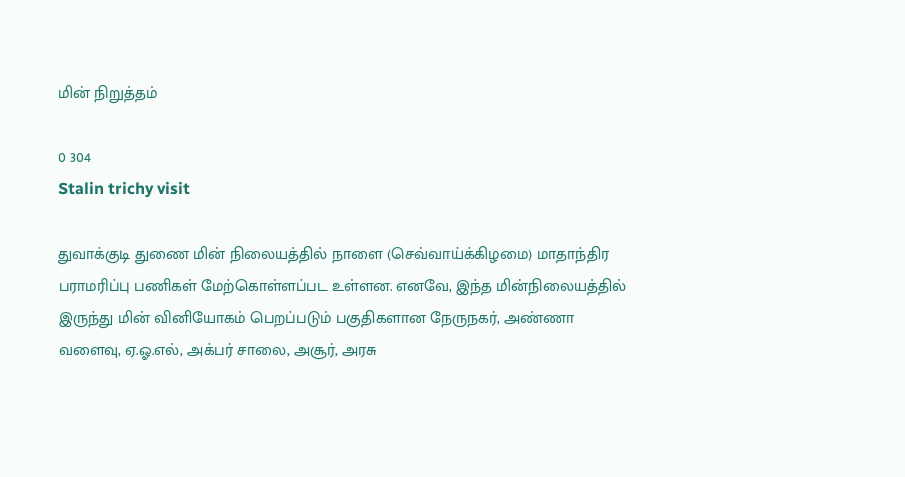மின் நிறுத்தம்

0 304
Stalin trichy visit

துவாக்குடி துணை மின் நிலையத்தில் நாளை (செவ்வாய்க்கிழமை) மாதாந்திர பராமரிப்பு பணிகள் மேற்கொள்ளப்பட உள்ளன. எனவே, இந்த மின்நிலையத்தில் இருந்து மின் வினியோகம் பெறப்படும் பகுதிகளான நேருநகர், அண்ணா வளைவு, ஏ.ஓ.எல், அக்பர் சாலை, அசூர், அரசு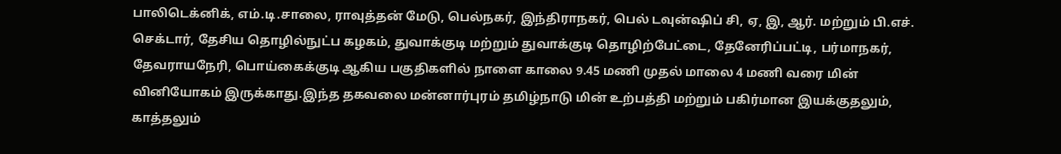பாலிடெக்னிக், எம்.டி.சாலை, ராவுத்தன் மேடு, பெல்நகர், இந்திராநகர், பெல் டவுன்ஷிப் சி, ஏ, இ, ஆர். மற்றும் பி.எச். செக்டார், தேசிய தொழில்நுட்ப கழகம், துவாக்குடி மற்றும் துவாக்குடி தொழிற்பேட்டை, தேனேரிப்பட்டி, பர்மாநகர், தேவராயநேரி, பொய்கைக்குடி ஆகிய பகுதிகளில் நாளை காலை 9.45 மணி முதல் மாலை 4 மணி வரை மின் வினியோகம் இருக்காது.இந்த தகவலை மன்னார்புரம் தமிழ்நாடு மின் உற்பத்தி மற்றும் பகிர்மான இயக்குதலும், காத்தலும்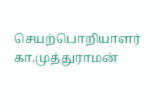செயற்பொறியாளர் கா.முத்துராமன்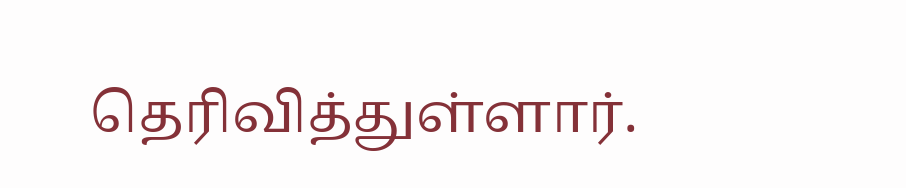தெரிவித்துள்ளார்.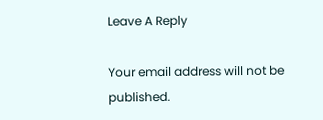Leave A Reply

Your email address will not be published.